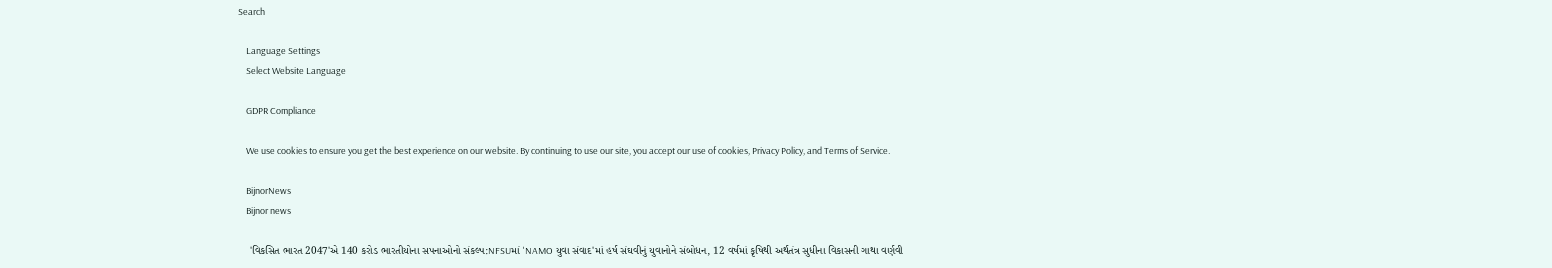Search

    Language Settings
    Select Website Language

    GDPR Compliance

    We use cookies to ensure you get the best experience on our website. By continuing to use our site, you accept our use of cookies, Privacy Policy, and Terms of Service.

    BijnorNews
    Bijnor news

    'વિકસિત ભારત 2047'એ 140 કરોડ ભારતીયોના સપનાઓનો સંકલ્પ:NFSUમાં 'NAMO યુવા સંવાદ'માં હર્ષ સંઘવીનું યુવાનોને સંબોધન, 12 વર્ષમાં કૃષિથી અર્થતંત્ર સુધીના વિકાસની ગાથા વર્ણવી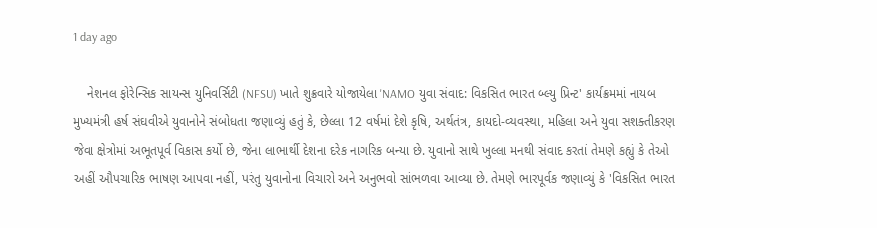1 day ago

    નેશનલ ફોરેન્સિક સાયન્સ યુનિવર્સિટી (NFSU) ખાતે શુક્રવારે યોજાયેલા 'NAMO યુવા સંવાદ: વિકસિત ભારત બ્લ્યુ પ્રિન્ટ' કાર્યક્રમમાં નાયબ મુખ્યમંત્રી હર્ષ સંઘવીએ યુવાનોને સંબોધતા જણાવ્યું હતું કે, છેલ્લા 12 વર્ષમાં દેશે કૃષિ, અર્થતંત્ર, કાયદો-વ્યવસ્થા, મહિલા અને યુવા સશક્તીકરણ જેવા ક્ષેત્રોમાં અભૂતપૂર્વ વિકાસ કર્યો છે, જેના લાભાર્થી દેશના દરેક નાગરિક બન્યા છે. યુવાનો સાથે ખુલ્લા મનથી સંવાદ કરતાં તેમણે કહ્યું કે તેઓ અહીં ઔપચારિક ભાષણ આપવા નહીં, પરંતુ યુવાનોના વિચારો અને અનુભવો સાંભળવા આવ્યા છે. તેમણે ભારપૂર્વક જણાવ્યું કે 'વિકસિત ભારત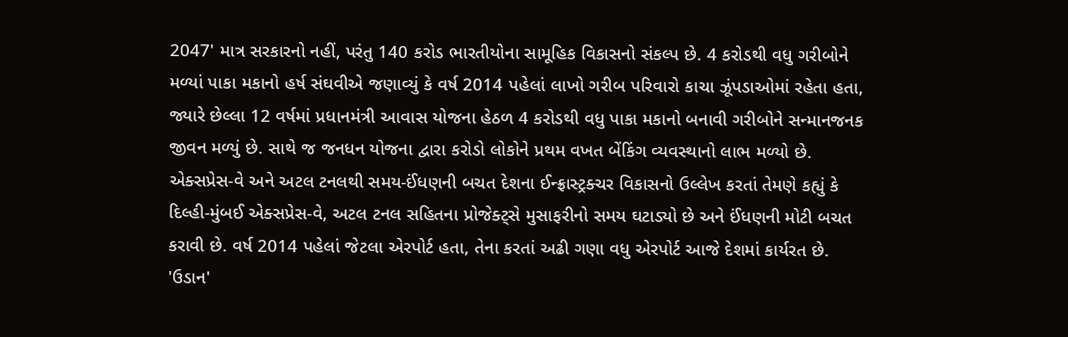2047' માત્ર સરકારનો નહીં, પરંતુ 140 કરોડ ભારતીયોના સામૂહિક વિકાસનો સંકલ્પ છે. 4 કરોડથી વધુ ગરીબોને મળ્યાં પાકા મકાનો હર્ષ સંઘવીએ જણાવ્યું કે વર્ષ 2014 પહેલાં લાખો ગરીબ પરિવારો કાચા ઝૂંપડાઓમાં રહેતા હતા, જ્યારે છેલ્લા 12 વર્ષમાં પ્રધાનમંત્રી આવાસ યોજના હેઠળ 4 કરોડથી વધુ પાકા મકાનો બનાવી ગરીબોને સન્માનજનક જીવન મળ્યું છે. સાથે જ જનધન યોજના દ્વારા કરોડો લોકોને પ્રથમ વખત બેંકિંગ વ્યવસ્થાનો લાભ મળ્યો છે. એક્સપ્રેસ-વે અને અટલ ટનલથી સમય-ઈંધણની બચત દેશના ઈન્ફ્રાસ્ટ્રક્ચર વિકાસનો ઉલ્લેખ કરતાં તેમણે કહ્યું કે દિલ્હી-મુંબઈ એક્સપ્રેસ-વે, અટલ ટનલ સહિતના પ્રોજેક્ટ્સે મુસાફરીનો સમય ઘટાડ્યો છે અને ઈંધણની મોટી બચત કરાવી છે. વર્ષ 2014 પહેલાં જેટલા એરપોર્ટ હતા, તેના કરતાં અઢી ગણા વધુ એરપોર્ટ આજે દેશમાં કાર્યરત છે. 'ઉડાન'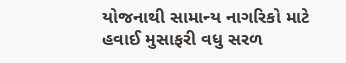યોજનાથી સામાન્ય નાગરિકો માટે હવાઈ મુસાફરી વધુ સરળ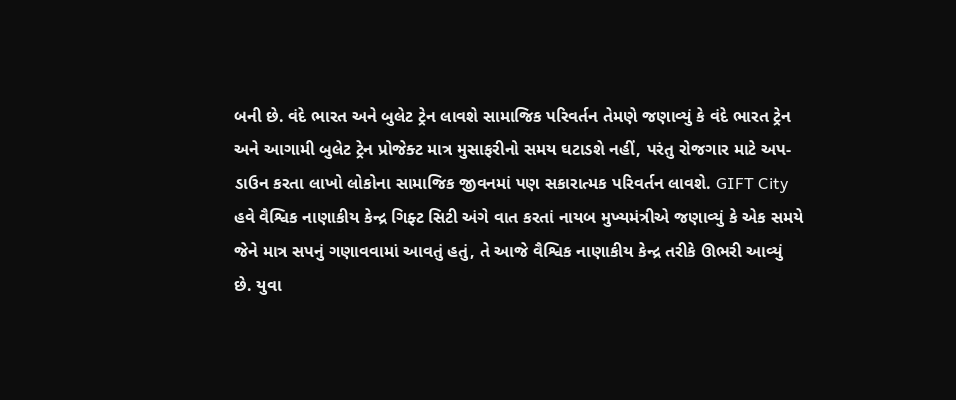બની છે. વંદે ભારત અને બુલેટ ટ્રેન લાવશે સામાજિક પરિવર્તન તેમણે જણાવ્યું કે વંદે ભારત ટ્રેન અને આગામી બુલેટ ટ્રેન પ્રોજેક્ટ માત્ર મુસાફરીનો સમય ઘટાડશે નહીં, પરંતુ રોજગાર માટે અપ-ડાઉન કરતા લાખો લોકોના સામાજિક જીવનમાં પણ સકારાત્મક પરિવર્તન લાવશે. GIFT City હવે વૈશ્વિક નાણાકીય કેન્દ્ર ગિફ્ટ સિટી અંગે વાત કરતાં નાયબ મુખ્યમંત્રીએ જણાવ્યું કે એક સમયે જેને માત્ર સપનું ગણાવવામાં આવતું હતું, તે આજે વૈશ્વિક નાણાકીય કેન્દ્ર તરીકે ઊભરી આવ્યું છે. યુવા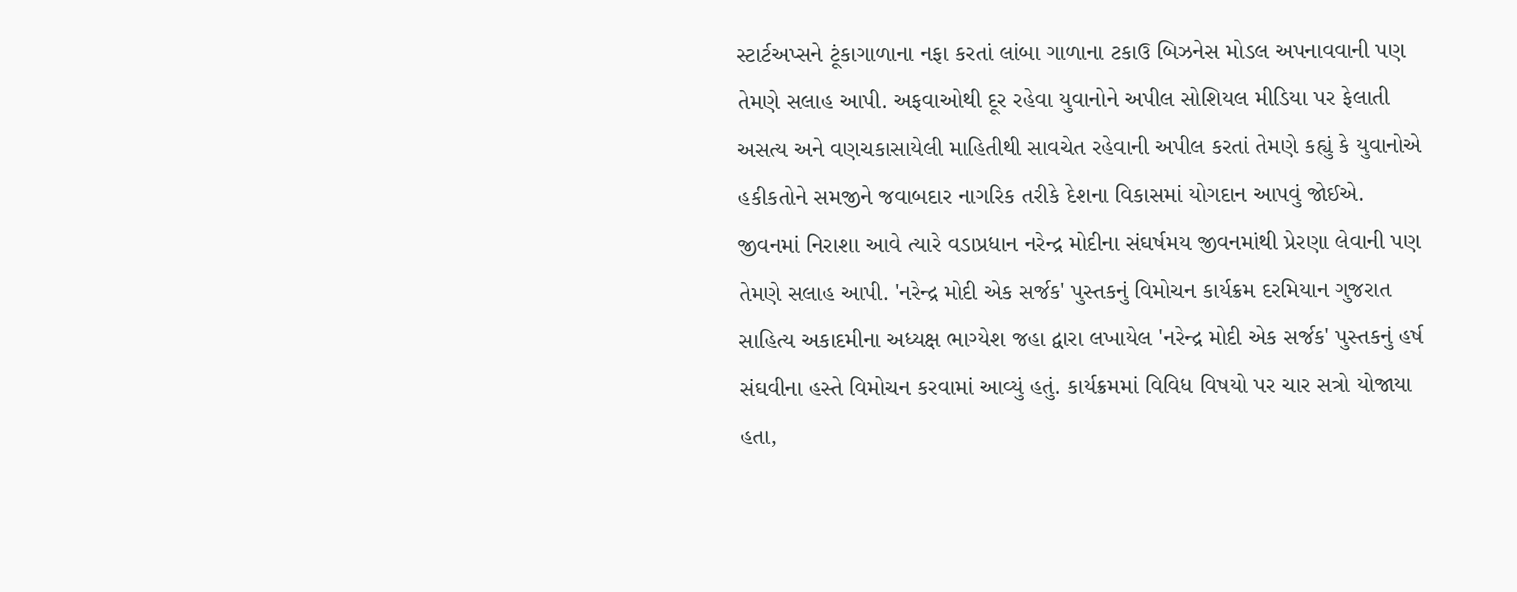સ્ટાર્ટઅપ્સને ટૂંકાગાળાના નફા કરતાં લાંબા ગાળાના ટકાઉ બિઝનેસ મોડલ અપનાવવાની પણ તેમણે સલાહ આપી. અફવાઓથી દૂર રહેવા યુવાનોને અપીલ સોશિયલ મીડિયા પર ફેલાતી અસત્ય અને વણચકાસાયેલી માહિતીથી સાવચેત રહેવાની અપીલ કરતાં તેમણે કહ્યું કે યુવાનોએ હકીકતોને સમજીને જવાબદાર નાગરિક તરીકે દેશના વિકાસમાં યોગદાન આપવું જોઈએ. જીવનમાં નિરાશા આવે ત્યારે વડાપ્રધાન નરેન્દ્ર મોદીના સંઘર્ષમય જીવનમાંથી પ્રેરણા લેવાની પણ તેમણે સલાહ આપી. 'નરેન્દ્ર મોદી એક સર્જક' પુસ્તકનું વિમોચન કાર્યક્રમ દરમિયાન ગુજરાત સાહિત્ય અકાદમીના અધ્યક્ષ ભાગ્યેશ જહા દ્વારા લખાયેલ 'નરેન્દ્ર મોદી એક સર્જક' પુસ્તકનું હર્ષ સંઘવીના હસ્તે વિમોચન કરવામાં આવ્યું હતું. કાર્યક્રમમાં વિવિધ વિષયો પર ચાર સત્રો યોજાયા હતા,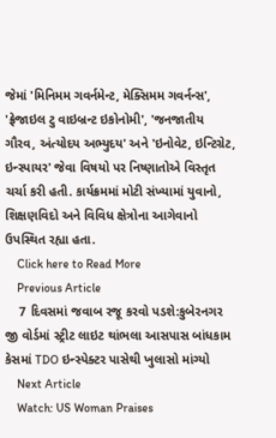જેમાં 'મિનિમમ ગવર્નમેન્ટ, મેક્સિમમ ગવર્નન્સ', 'ફ્રેજાઇલ ટુ વાઇબ્રન્ટ ઇકોનોમી', 'જનજાતીય ગૌરવ, અંત્યોદય અભ્યુદય' અને 'ઇનોવેટ, ઇન્ટિગ્રેટ, ઇન્સ્પાયર' જેવા વિષયો પર નિષ્ણાતોએ વિસ્તૃત ચર્ચા કરી હતી. કાર્યક્રમમાં મોટી સંખ્યામાં યુવાનો, શિક્ષણવિદો અને વિવિધ ક્ષેત્રોના આગેવાનો ઉપસ્થિત રહ્યા હતા.
    Click here to Read More
    Previous Article
    7 દિવસમાં જવાબ રજૂ કરવો પડશે:કુબેરનગર જી વોર્ડમાં સ્ટ્રીટ લાઇટ થાંભલા આસપાસ બાંધકામ કેસમાં TDO ઇન્સ્પેક્ટર પાસેથી ખુલાસો માંગ્યો
    Next Article
    Watch: US Woman Praises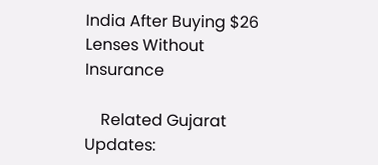India After Buying $26 Lenses Without Insurance

    Related Gujarat Updates: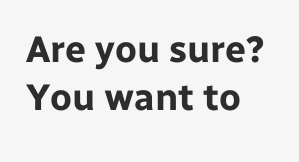Are you sure? You want to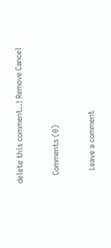delete this comment..! Remove Cancel

    Comments (0)

      Leave a comment